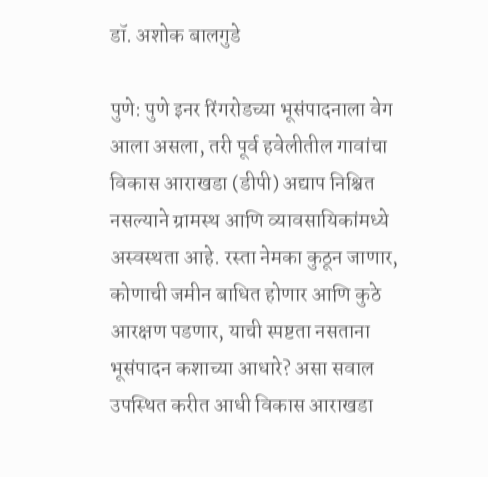डॉ. अशोक बालगुडे

पुणे: पुणे इनर रिंगरोडच्या भूसंपादनाला वेग आला असला, तरी पूर्व हवेलीतील गावांचा विकास आराखडा (डीपी) अद्याप निश्चित नसल्याने ग्रामस्थ आणि व्यावसायिकांमध्ये अस्वस्थता आहे. रस्ता नेमका कुठून जाणार, कोणाची जमीन बाधित होणार आणि कुठे आरक्षण पडणार, याची स्पष्टता नसताना भूसंपादन कशाच्या आधारे? असा सवाल उपस्थित करीत आधी विकास आराखडा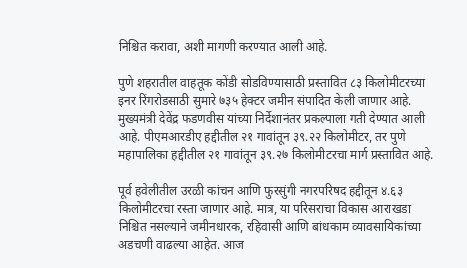निश्चित करावा, अशी मागणी करण्यात आली आहे.

पुणे शहरातील वाहतूक कोंडी सोडविण्यासाठी प्रस्तावित ८३ किलोमीटरच्या इनर रिंगरोडसाठी सुमारे ७३५ हेक्टर जमीन संपादित केली जाणार आहे. मुख्यमंत्री देवेंद्र फडणवीस यांच्या निर्देशानंतर प्रकल्पाला गती देण्यात आली आहे. पीएमआरडीए हद्दीतील २१ गावांतून ३९.२२ किलोमीटर, तर पुणे महापालिका हद्दीतील २१ गावांतून ३९.२७ किलोमीटरचा मार्ग प्रस्तावित आहे.

पूर्व हवेलीतील उरळी कांचन आणि फुरसुंगी नगरपरिषद हद्दीतून ४.६३ किलोमीटरचा रस्ता जाणार आहे. मात्र, या परिसराचा विकास आराखडा निश्चित नसल्याने जमीनधारक, रहिवासी आणि बांधकाम व्यावसायिकांच्या अडचणी वाढल्या आहेत. आज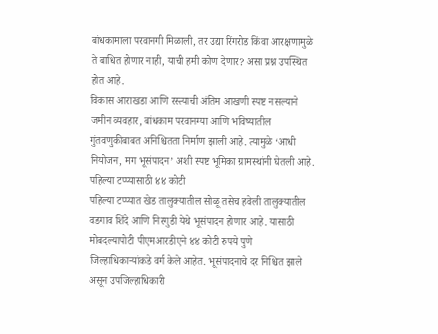बांधकामाला परवानगी मिळाली, तर उद्या रिंगरोड किंवा आरक्षणामुळे ते बाधित होणार नाही, याची हमी कोण देणार? असा प्रश्न उपस्थित होत आहे.
विकास आराखडा आणि रस्त्याची अंतिम आखणी स्पष्ट नसल्याने जमीन व्यवहार, बांधकाम परवानग्या आणि भविष्यातील गुंतवणुकीबाबत अनिश्चितता निर्माण झाली आहे. त्यामुळे ‘आधी नियोजन, मग भूसंपादन’ अशी स्पष्ट भूमिका ग्रामस्थांनी घेतली आहे.
पहिल्या टप्प्यासाठी ४४ कोटी
पहिल्या टप्प्यात खेड तालुक्यातील सोळू तसेच हवेली तालुक्यातील वडगाव शिंदे आणि निरगुडी येथे भूसंपादन होणार आहे. यासाठी मोबदल्यापोटी पीएमआरडीएने ४४ कोटी रुपये पुणे जिल्हाधिकाऱ्यांकडे वर्ग केले आहेत. भूसंपादनाचे दर निश्चित झाले असून उपजिल्हाधिकारी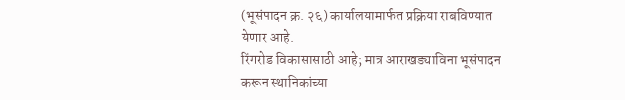(भूसंपादन क्र. २६) कार्यालयामार्फत प्रक्रिया राबविण्यात येणार आहे.
रिंगरोड विकासासाठी आहे; मात्र आराखड्याविना भूसंपादन करून स्थानिकांच्या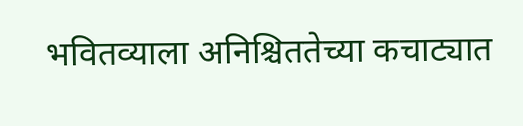भवितव्याला अनिश्चिततेच्या कचाट्यात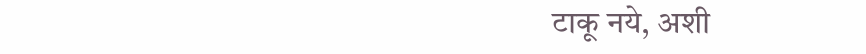टाकू नये, अशी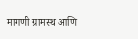मागणी ग्रामस्थ आणि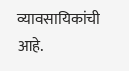व्यावसायिकांची आहे.